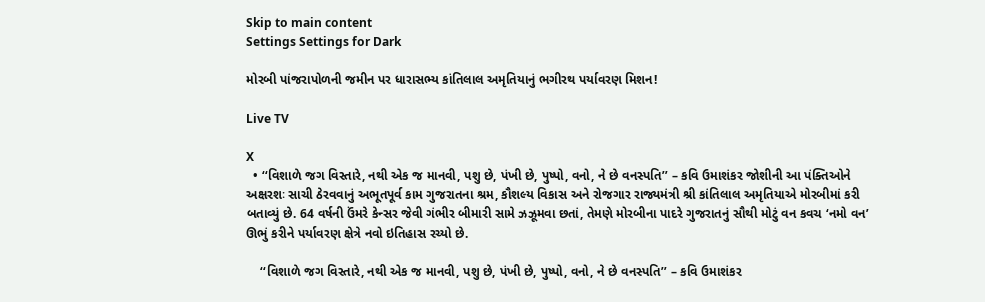Skip to main content
Settings Settings for Dark

મોરબી પાંજરાપોળની જમીન પર ધારાસભ્ય કાંતિલાલ અમૃતિયાનું ભગીરથ પર્યાવરણ મિશન!

Live TV

X
  • ‘‘વિશાળે જગ વિસ્તારે, નથી એક જ માનવી, પશુ છે, પંખી છે, પુષ્પો, વનો, ને છે વનસ્પતિ’’ – કવિ ઉમાશંકર જોશીની આ પંક્તિઓને અક્ષરશઃ સાચી ઠેરવવાનું અભૂતપૂર્વ કામ ગુજરાતના શ્રમ, કૌશલ્ય વિકાસ અને રોજગાર રાજ્યમંત્રી શ્રી કાંતિલાલ અમૃતિયાએ મોરબીમાં કરી બતાવ્યું છે. 64 વર્ષની ઉંમરે કેન્સર જેવી ગંભીર બીમારી સામે ઝઝૂમવા છતાં, તેમણે મોરબીના પાદરે ગુજરાતનું સૌથી મોટું વન કવચ ‘નમો વન’ ઊભું કરીને પર્યાવરણ ક્ષેત્રે નવો ઇતિહાસ રચ્યો છે.

    ‘‘વિશાળે જગ વિસ્તારે, નથી એક જ માનવી, પશુ છે, પંખી છે, પુષ્પો, વનો, ને છે વનસ્પતિ’’ – કવિ ઉમાશંકર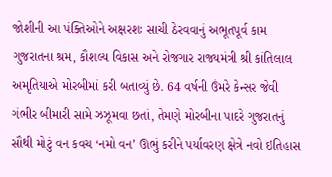જોશીની આ પંક્તિઓને અક્ષરશઃ સાચી ઠેરવવાનું અભૂતપૂર્વ કામ ગુજરાતના શ્રમ, કૌશલ્ય વિકાસ અને રોજગાર રાજ્યમંત્રી શ્રી કાંતિલાલ અમૃતિયાએ મોરબીમાં કરી બતાવ્યું છે. 64 વર્ષની ઉંમરે કેન્સર જેવી ગંભીર બીમારી સામે ઝઝૂમવા છતાં, તેમણે મોરબીના પાદરે ગુજરાતનું સૌથી મોટું વન કવચ ‘નમો વન’ ઊભું કરીને પર્યાવરણ ક્ષેત્રે નવો ઇતિહાસ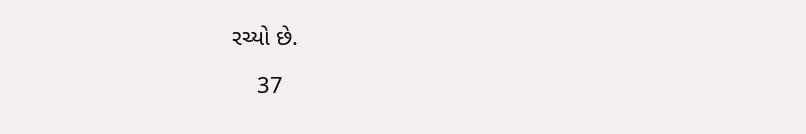રચ્યો છે.

    37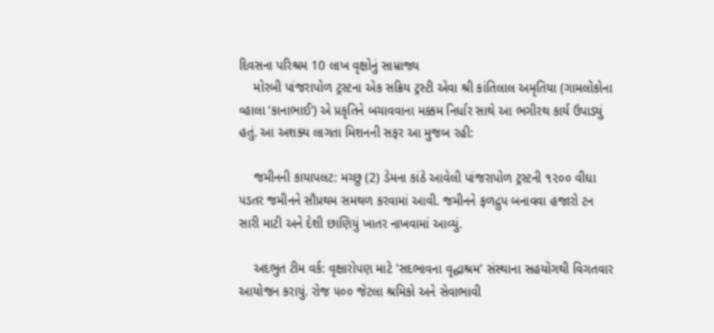દિવસના પરિશ્રમ 10 લાખ વૃક્ષોનું સામ્રાજ્ય
    મોરબી પાંજરાપોળ ટ્રસ્ટના એક સક્રિય ટ્રસ્ટી એવા શ્રી કાંતિલાલ અમૃતિયા (ગામલોકોના વ્હાલા ‘કાનાભાઈ’) એ પ્રકૃતિને બચાવવાના મક્કમ નિર્ધાર સાથે આ ભગીરથ કાર્ય ઉપાડ્યું હતું. આ અશક્ય લાગતા મિશનની સફર આ મુજબ રહી:

    જમીનની કાયાપલટ: મચ્છુ (2) ડેમના કાંઠે આવેલી પાંજરાપોળ ટ્રસ્ટની ૧૨૦૦ વીઘા પડતર જમીનને સૌપ્રથમ સમથળ કરવામાં આવી. જમીનને ફળદ્રુપ બનાવવા હજારો ટન સારી માટી અને દેશી છાણિયું ખાતર નાખવામાં આવ્યું.

    અદભુત ટીમ વર્ક: વૃક્ષારોપણ માટે 'સદભાવના વૃદ્ધાશ્રમ' સંસ્થાના સહયોગથી વિગતવાર આયોજન કરાયું. રોજ ૫૦૦ જેટલા શ્રમિકો અને સેવાભાવી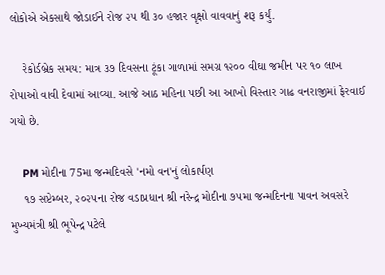લોકોએ એકસાથે જોડાઈને રોજ ૨૫ થી ૩૦ હજાર વૃક્ષો વાવવાનું શરૂ કર્યું.

    રેકોર્ડબ્રેક સમય: માત્ર ૩૭ દિવસના ટૂંકા ગાળામાં સમગ્ર ૧૨૦૦ વીઘા જમીન પર ૧૦ લાખ રોપાઓ વાવી દેવામાં આવ્યા. આજે આઠ મહિના પછી આ આખો વિસ્તાર ગાઢ વનરાજીમાં ફેરવાઈ ગયો છે.

    PM મોદીના 75મા જન્મદિવસે 'નમો વન'નું લોકાર્પણ
    ૧૭ સપ્ટેમ્બર, ૨૦૨૫ના રોજ વડાપ્રધાન શ્રી નરેન્દ્ર મોદીના ૭૫મા જન્મદિનના પાવન અવસરે મુખ્યમંત્રી શ્રી ભૂપેન્દ્ર પટેલે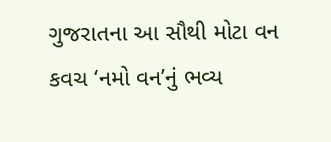ગુજરાતના આ સૌથી મોટા વન કવચ ‘નમો વન’નું ભવ્ય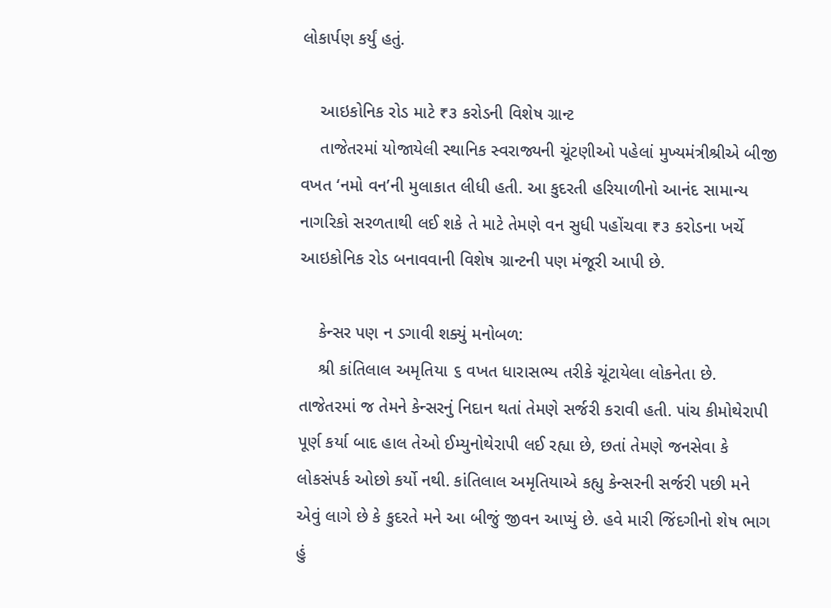લોકાર્પણ કર્યું હતું.

    આઇકોનિક રોડ માટે ₹૩ કરોડની વિશેષ ગ્રાન્ટ
    તાજેતરમાં યોજાયેલી સ્થાનિક સ્વરાજ્યની ચૂંટણીઓ પહેલાં મુખ્યમંત્રીશ્રીએ બીજી વખત ‘નમો વન’ની મુલાકાત લીધી હતી. આ કુદરતી હરિયાળીનો આનંદ સામાન્ય નાગરિકો સરળતાથી લઈ શકે તે માટે તેમણે વન સુધી પહોંચવા ₹૩ કરોડના ખર્ચે આઇકોનિક રોડ બનાવવાની વિશેષ ગ્રાન્ટની પણ મંજૂરી આપી છે.

    કેન્સર પણ ન ડગાવી શક્યું મનોબળ:
    શ્રી કાંતિલાલ અમૃતિયા ૬ વખત ધારાસભ્ય તરીકે ચૂંટાયેલા લોકનેતા છે. તાજેતરમાં જ તેમને કેન્સરનું નિદાન થતાં તેમણે સર્જરી કરાવી હતી. પાંચ કીમોથેરાપી પૂર્ણ કર્યા બાદ હાલ તેઓ ઈમ્યુનોથેરાપી લઈ રહ્યા છે, છતાં તેમણે જનસેવા કે લોકસંપર્ક ઓછો કર્યો નથી. કાંતિલાલ અમૃતિયાએ કહ્યુ કેન્સરની સર્જરી પછી મને એવું લાગે છે કે કુદરતે મને આ બીજું જીવન આપ્યું છે. હવે મારી જિંદગીનો શેષ ભાગ હું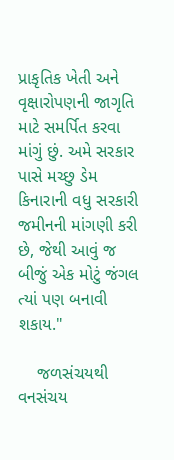પ્રાકૃતિક ખેતી અને વૃક્ષારોપણની જાગૃતિ માટે સમર્પિત કરવા માંગું છું. અમે સરકાર પાસે મચ્છુ ડેમ કિનારાની વધુ સરકારી જમીનની માંગણી કરી છે, જેથી આવું જ બીજું એક મોટું જંગલ ત્યાં પણ બનાવી શકાય."

    જળસંચયથી વનસંચય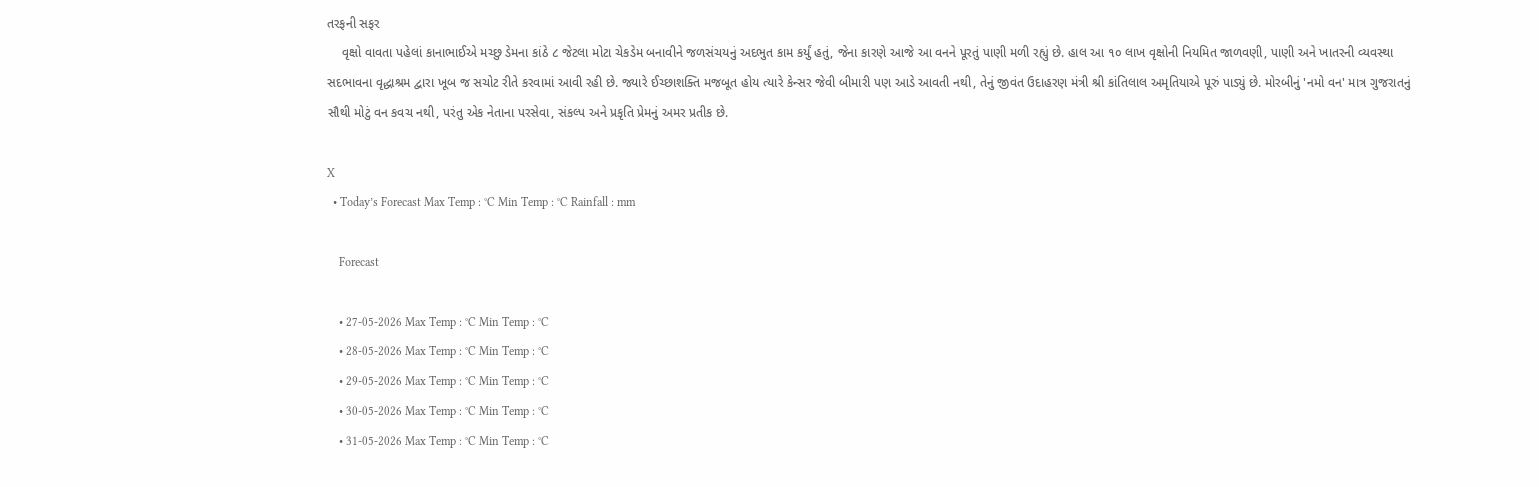તરફની સફર
    વૃક્ષો વાવતા પહેલાં કાનાભાઈએ મચ્છુ ડેમના કાંઠે ૮ જેટલા મોટા ચેકડેમ બનાવીને જળસંચયનું અદભુત કામ કર્યું હતું, જેના કારણે આજે આ વનને પૂરતું પાણી મળી રહ્યું છે. હાલ આ ૧૦ લાખ વૃક્ષોની નિયમિત જાળવણી, પાણી અને ખાતરની વ્યવસ્થા સદભાવના વૃદ્ધાશ્રમ દ્વારા ખૂબ જ સચોટ રીતે કરવામાં આવી રહી છે. જ્યારે ઈચ્છાશક્તિ મજબૂત હોય ત્યારે કેન્સર જેવી બીમારી પણ આડે આવતી નથી, તેનું જીવંત ઉદાહરણ મંત્રી શ્રી કાંતિલાલ અમૃતિયાએ પૂરું પાડ્યું છે. મોરબીનું 'નમો વન' માત્ર ગુજરાતનું સૌથી મોટું વન કવચ નથી, પરંતુ એક નેતાના પરસેવા, સંકલ્પ અને પ્રકૃતિ પ્રેમનું અમર પ્રતીક છે.

X
  • Today’s Forecast Max Temp : °C Min Temp : °C Rainfall : mm

    Forecast

    • 27-05-2026 Max Temp : °C Min Temp : °C
    • 28-05-2026 Max Temp : °C Min Temp : °C
    • 29-05-2026 Max Temp : °C Min Temp : °C
    • 30-05-2026 Max Temp : °C Min Temp : °C
    • 31-05-2026 Max Temp : °C Min Temp : °C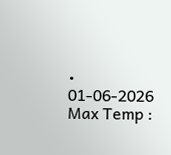• 01-06-2026 Max Temp :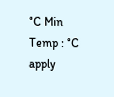°C Min Temp : °C
apply